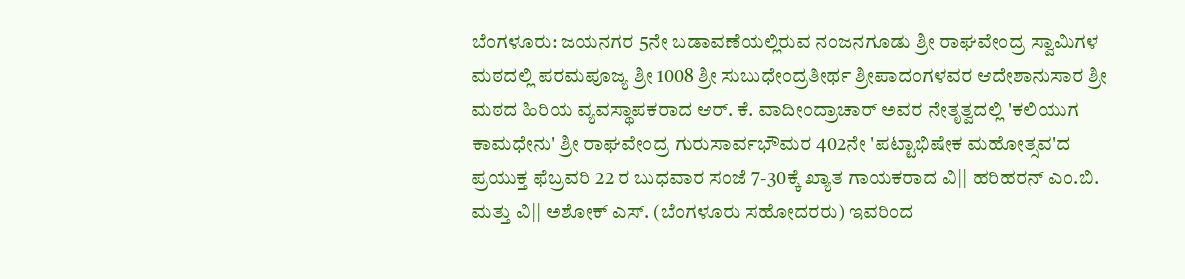ಬೆಂಗಳೂರು: ಜಯನಗರ 5ನೇ ಬಡಾವಣೆಯಲ್ಲಿರುವ ನಂಜನಗೂಡು ಶ್ರೀ ರಾಘವೇಂದ್ರ ಸ್ವಾಮಿಗಳ ಮಠದಲ್ಲಿ ಪರಮಪೂಜ್ಯ ಶ್ರೀ 1008 ಶ್ರೀ ಸುಬುಧೇಂದ್ರತೀರ್ಥ ಶ್ರೀಪಾದಂಗಳವರ ಆದೇಶಾನುಸಾರ ಶ್ರೀ ಮಠದ ಹಿರಿಯ ವ್ಯವಸ್ಥಾಪಕರಾದ ಆರ್. ಕೆ. ವಾದೀಂದ್ರಾಚಾರ್ ಅವರ ನೇತೃತ್ವದಲ್ಲಿ 'ಕಲಿಯುಗ ಕಾಮಧೇನು' ಶ್ರೀ ರಾಘವೇಂದ್ರ ಗುರುಸಾರ್ವಭೌಮರ 402ನೇ 'ಪಟ್ಟಾಭಿಷೇಕ ಮಹೋತ್ಸವ'ದ ಪ್ರಯುಕ್ತ ಫೆಬ್ರವರಿ 22 ರ ಬುಧವಾರ ಸಂಜೆ 7-30ಕ್ಕೆ ಖ್ಯಾತ ಗಾಯಕರಾದ ವಿ|| ಹರಿಹರನ್ ಎಂ.ಬಿ. ಮತ್ತು ವಿ|| ಅಶೋಕ್ ಎಸ್. (ಬೆಂಗಳೂರು ಸಹೋದರರು) ಇವರಿಂದ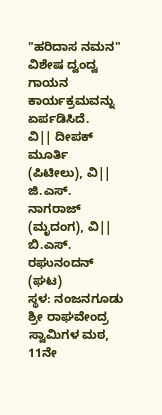"ಹರಿದಾಸ ನಮನ" ವಿಶೇಷ ದ್ವಂದ್ವ ಗಾಯನ ಕಾರ್ಯಕ್ರಮವನ್ನು ಏರ್ಪಡಿಸಿದೆ.
ವಿ|| ದೀಪಕ್ ಮೂರ್ತಿ (ಪಿಟೀಲು), ವಿ|| ಜಿ.ಎಸ್. ನಾಗರಾಜ್ (ಮೃದಂಗ), ವಿ|| ಬಿ.ಎಸ್. ರಘುನಂದನ್ (ಘಟ)
ಸ್ಥಳ: ನಂಜನಗೂಡು ಶ್ರೀ ರಾಘವೇಂದ್ರ ಸ್ವಾಮಿಗಳ ಮಠ, 11ನೇ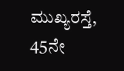ಮುಖ್ಯರಸ್ತೆ, 45ನೇ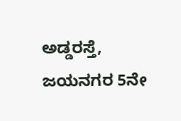ಅಡ್ಡರಸ್ತೆ, ಜಯನಗರ 5ನೇ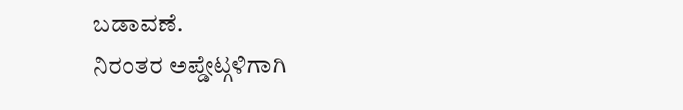ಬಡಾವಣೆ.
ನಿರಂತರ ಅಪ್ಡೇಟ್ಗಳಿಗಾಗಿ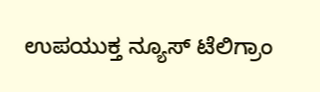ಉಪಯುಕ್ತ ನ್ಯೂಸ್ ಟೆಲಿಗ್ರಾಂ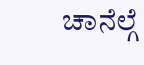ಚಾನೆಲ್ಗೆ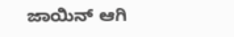ಜಾಯಿನ್ ಆಗಿ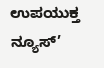ಉಪಯುಕ್ತ ನ್ಯೂಸ್’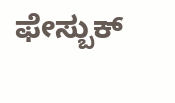ಫೇಸ್ಬುಕ್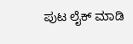ಪುಟ ಲೈಕ್ ಮಾಡಿ